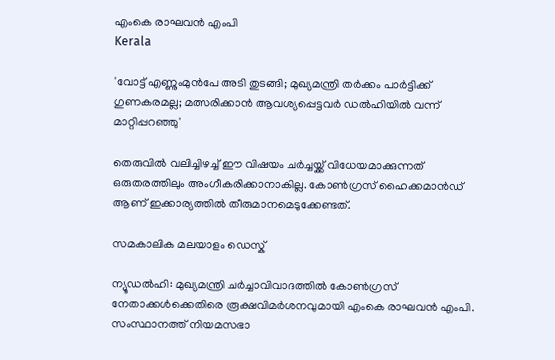എംകെ രാഘവന്‍ എംപി
Kerala

'വോട്ട് എണ്ണുംമുന്‍പേ അടി തുടങ്ങി; മുഖ്യമന്ത്രി തര്‍ക്കം പാര്‍ട്ടിക്ക് ഗുണകരമല്ല; മത്സരിക്കാന്‍ ആവശ്യപ്പെട്ടവര്‍ ഡല്‍ഹിയില്‍ വന്ന് മാറ്റിപ്പറഞ്ഞു'

തെരുവില്‍ വലിച്ചിഴച്ച് ഈ വിഷയം ചര്‍ച്ചയ്ക്ക് വിധേയമാക്കുന്നത് ഒരുതരത്തിലും അംഗീകരിക്കാനാകില്ല. കോണ്‍ഗ്രസ് ഹൈക്കമാന്‍ഡ് ആണ് ഇക്കാര്യത്തില്‍ തീരുമാനമെടുക്കേണ്ടത്.

സമകാലിക മലയാളം ഡെസ്ക്

ന്യൂഡല്‍ഹി: മുഖ്യമന്ത്രി ചര്‍ച്ചാവിവാദത്തില്‍ കോണ്‍ഗ്രസ് നേതാക്കള്‍ക്കെതിരെ രൂക്ഷവിമര്‍ശനവുമായി എംകെ രാഘവന്‍ എംപി. സംസ്ഥാനത്ത് നിയമസഭാ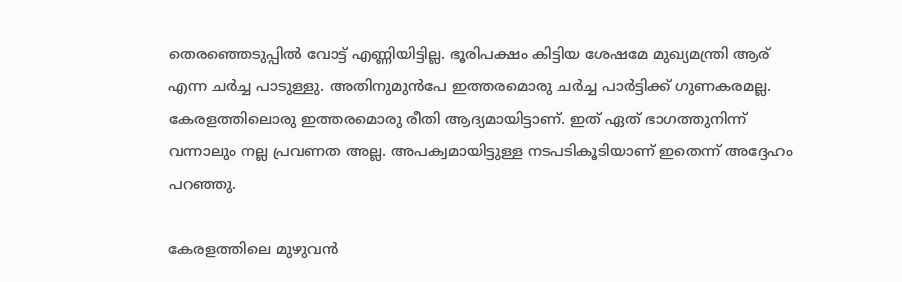തെരഞ്ഞെടുപ്പില്‍ വോട്ട് എണ്ണിയിട്ടില്ല. ഭൂരിപക്ഷം കിട്ടിയ ശേഷമേ മുഖ്യമന്ത്രി ആര് എന്ന ചര്‍ച്ച പാടുള്ളു. അതിനുമുന്‍പേ ഇത്തരമൊരു ചര്‍ച്ച പാര്‍ട്ടിക്ക് ഗുണകരമല്ല. കേരളത്തിലൊരു ഇത്തരമൊരു രീതി ആദ്യമായിട്ടാണ്. ഇത് ഏത് ഭാഗത്തുനിന്ന് വന്നാലും നല്ല പ്രവണത അല്ല. അപക്വമായിട്ടുള്ള നടപടികൂടിയാണ് ഇതെന്ന് അദ്ദേഹം പറഞ്ഞു.

കേരളത്തിലെ മുഴുവന്‍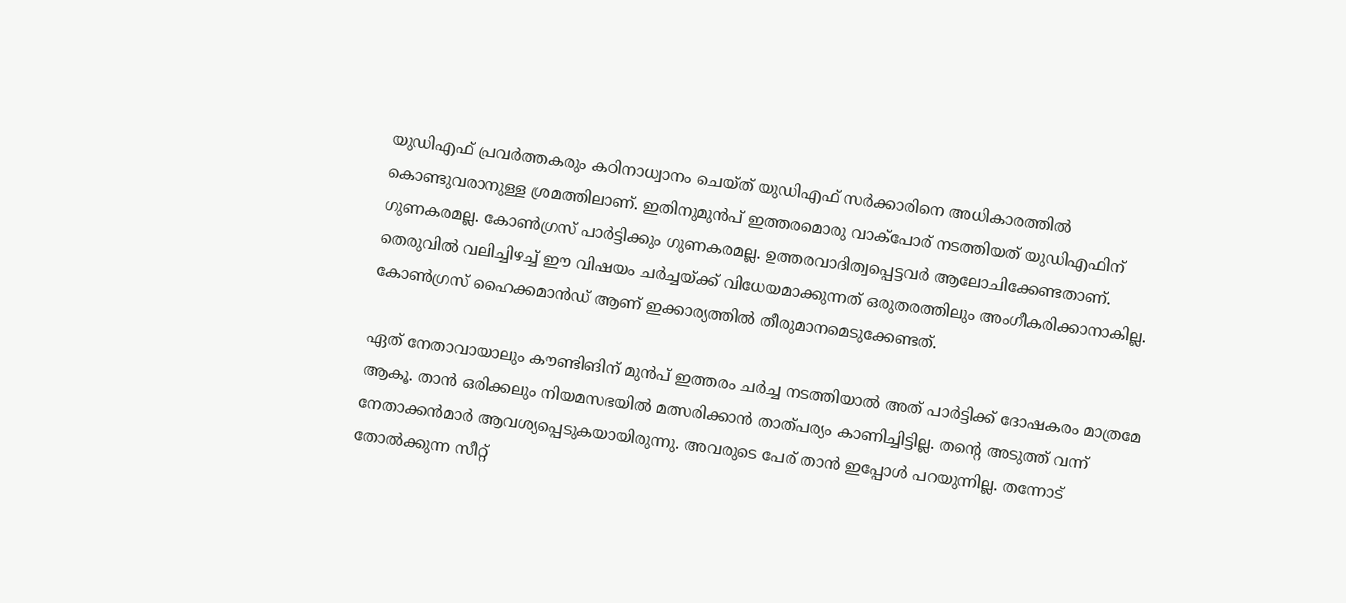യുഡിഎഫ് പ്രവര്‍ത്തകരും കഠിനാധ്വാനം ചെയ്ത് യുഡിഎഫ് സര്‍ക്കാരിനെ അധികാരത്തില്‍ കൊണ്ടുവരാനുള്ള ശ്രമത്തിലാണ്. ഇതിനുമുന്‍പ് ഇത്തരമൊരു വാക്‌പോര് നടത്തിയത് യുഡിഎഫിന് ഗുണകരമല്ല. കോണ്‍ഗ്രസ് പാര്‍ട്ടിക്കും ഗുണകരമല്ല. ഉത്തരവാദിത്വപ്പെട്ടവര്‍ ആലോചിക്കേണ്ടതാണ്. തെരുവില്‍ വലിച്ചിഴച്ച് ഈ വിഷയം ചര്‍ച്ചയ്ക്ക് വിധേയമാക്കുന്നത് ഒരുതരത്തിലും അംഗീകരിക്കാനാകില്ല. കോണ്‍ഗ്രസ് ഹൈക്കമാന്‍ഡ് ആണ് ഇക്കാര്യത്തില്‍ തീരുമാനമെടുക്കേണ്ടത്.

ഏത് നേതാവായാലും കൗണ്ടിങിന് മുന്‍പ് ഇത്തരം ചര്‍ച്ച നടത്തിയാല്‍ അത് പാര്‍ട്ടിക്ക് ദോഷകരം മാത്രമേ ആകൂ. താന്‍ ഒരിക്കലും നിയമസഭയില്‍ മത്സരിക്കാന്‍ താത്പര്യം കാണിച്ചിട്ടില്ല. തന്റെ അടുത്ത് വന്ന് നേതാക്കന്‍മാര്‍ ആവശ്യപ്പെടുകയായിരുന്നു. അവരുടെ പേര് താന്‍ ഇപ്പോള്‍ പറയുന്നില്ല. തന്നോട് തോല്‍ക്കുന്ന സീറ്റ്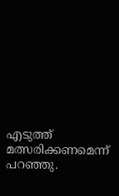എടുത്ത് മത്സരിക്കണമെന്ന് പറഞ്ഞു.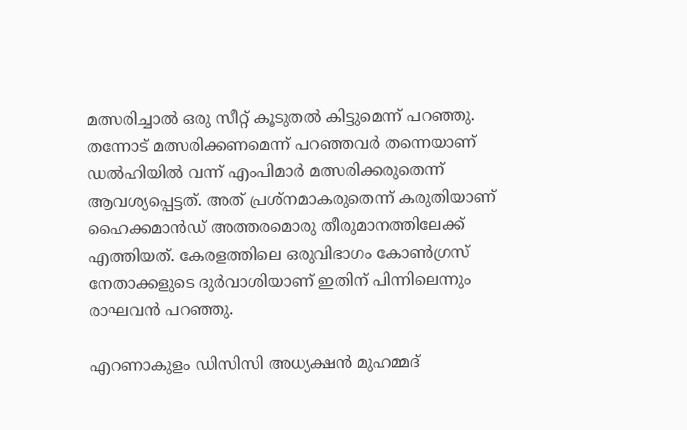മത്സരിച്ചാല്‍ ഒരു സീറ്റ് കൂടുതല്‍ കിട്ടുമെന്ന് പറഞ്ഞു. തന്നോട് മത്സരിക്കണമെന്ന് പറഞ്ഞവര്‍ തന്നെയാണ് ഡല്‍ഹിയില്‍ വന്ന് എംപിമാര്‍ മത്സരിക്കരുതെന്ന് ആവശ്യപ്പെട്ടത്. അത് പ്രശ്‌നമാകരുതെന്ന് കരുതിയാണ് ഹൈക്കമാന്‍ഡ് അത്തരമൊരു തീരുമാനത്തിലേക്ക് എത്തിയത്. കേരളത്തിലെ ഒരുവിഭാഗം കോണ്‍ഗ്രസ് നേതാക്കളുടെ ദുര്‍വാശിയാണ് ഇതിന് പിന്നിലെന്നും രാഘവന്‍ പറഞ്ഞു.

എറണാകുളം ഡിസിസി അധ്യക്ഷന്‍ മുഹമ്മദ്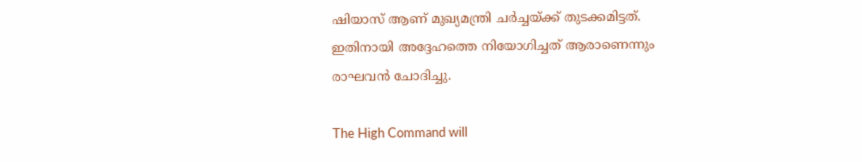ഷിയാസ് ആണ് മുഖ്യമന്ത്രി ചര്‍ച്ചയ്ക്ക് തുടക്കമിട്ടത്. ഇതിനായി അദ്ദേഹത്തെ നിയോഗിച്ചത് ആരാണെന്നും രാഘവന്‍ ചോദിച്ചു.

The High Command will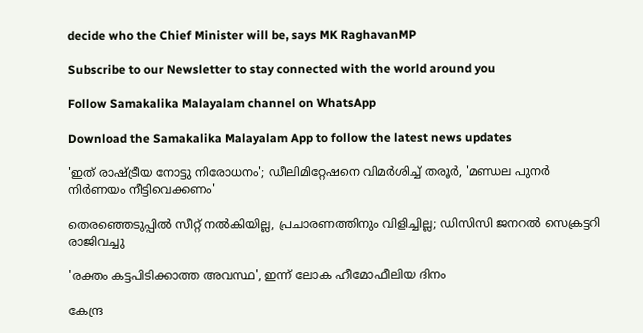decide who the Chief Minister will be, says MK RaghavanMP

Subscribe to our Newsletter to stay connected with the world around you

Follow Samakalika Malayalam channel on WhatsApp

Download the Samakalika Malayalam App to follow the latest news updates

'ഇത് രാഷ്ട്രീയ നോട്ടു നിരോധനം'; ഡീലിമിറ്റേഷനെ വിമര്‍ശിച്ച് തരൂര്‍, 'മണ്ഡല പുനര്‍ നിര്‍ണയം നീട്ടിവെക്കണം'

തെരഞ്ഞെടുപ്പില്‍ സീറ്റ് നല്‍കിയില്ല, പ്രചാരണത്തിനും വിളിച്ചില്ല; ഡിസിസി ജനറല്‍ സെക്രട്ടറി രാജിവച്ചു

'രക്തം കട്ടപിടിക്കാത്ത അവസ്ഥ', ഇന്ന് ലോക ഹീമോഫീലിയ ദിനം

കേന്ദ്ര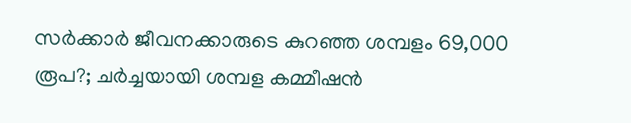സർക്കാർ ജീവനക്കാരുടെ കുറഞ്ഞ ശമ്പളം 69,000 രൂപ?; ചർച്ചയായി ശമ്പള കമ്മീഷൻ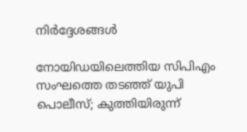നിർദ്ദേശങ്ങൾ

നോയിഡയിലെത്തിയ സിപിഎം സംഘത്തെ തടഞ്ഞ് യുപി പൊലീസ്; കുത്തിയിരുന്ന്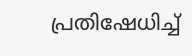പ്രതിഷേധിച്ച്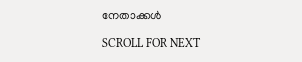നേതാക്കള്‍

SCROLL FOR NEXT